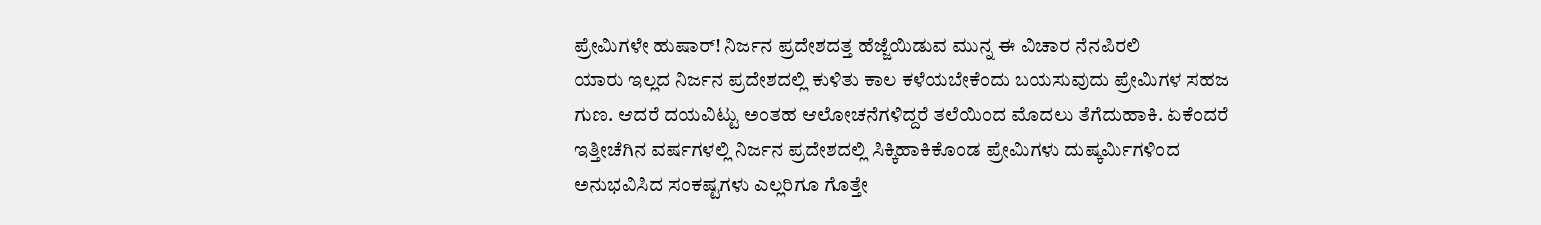ಪ್ರೇಮಿಗಳೇ ಹುಷಾರ್! ನಿರ್ಜನ ಪ್ರದೇಶದತ್ತ ಹೆಜ್ಜೆಯಿಡುವ ಮುನ್ನ ಈ ವಿಚಾರ ನೆನಪಿರಲಿ
ಯಾರು ಇಲ್ಲದ ನಿರ್ಜನ ಪ್ರದೇಶದಲ್ಲಿ ಕುಳಿತು ಕಾಲ ಕಳೆಯಬೇಕೆಂದು ಬಯಸುವುದು ಪ್ರೇಮಿಗಳ ಸಹಜ ಗುಣ. ಆದರೆ ದಯವಿಟ್ಟು ಅಂತಹ ಆಲೋಚನೆಗಳಿದ್ದರೆ ತಲೆಯಿಂದ ಮೊದಲು ತೆಗೆದುಹಾಕಿ. ಏಕೆಂದರೆ ಇತ್ತೀಚೆಗಿನ ವರ್ಷಗಳಲ್ಲಿ ನಿರ್ಜನ ಪ್ರದೇಶದಲ್ಲಿ ಸಿಕ್ಕಿಹಾಕಿಕೊಂಡ ಪ್ರೇಮಿಗಳು ದುಷ್ಕರ್ಮಿಗಳಿಂದ ಅನುಭವಿಸಿದ ಸಂಕಷ್ಟಗಳು ಎಲ್ಲರಿಗೂ ಗೊತ್ತೇ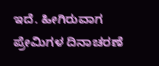ಇದೆ. ಹೀಗಿರುವಾಗ ಪ್ರೇಮಿಗಳ ದಿನಾಚರಣೆ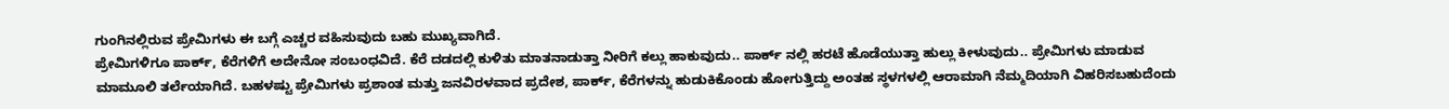ಗುಂಗಿನಲ್ಲಿರುವ ಪ್ರೇಮಿಗಳು ಈ ಬಗ್ಗೆ ಎಚ್ಚರ ವಹಿಸುವುದು ಬಹು ಮುಖ್ಯವಾಗಿದೆ.
ಪ್ರೇಮಿಗಳಿಗೂ ಪಾರ್ಕ್, ಕೆರೆಗಳಿಗೆ ಅದೇನೋ ಸಂಬಂಧವಿದೆ. ಕೆರೆ ದಡದಲ್ಲಿ ಕುಳಿತು ಮಾತನಾಡುತ್ತಾ ನೀರಿಗೆ ಕಲ್ಲು ಹಾಕುವುದು.. ಪಾರ್ಕ್ ನಲ್ಲಿ ಹರಟೆ ಹೊಡೆಯುತ್ತಾ ಹುಲ್ಲು ಕೀಳುವುದು.. ಪ್ರೇಮಿಗಳು ಮಾಡುವ ಮಾಮೂಲಿ ತರ್ಲೆಯಾಗಿದೆ. ಬಹಳಷ್ಟು ಪ್ರೇಮಿಗಳು ಪ್ರಶಾಂತ ಮತ್ತು ಜನವಿರಳವಾದ ಪ್ರದೇಶ, ಪಾರ್ಕ್, ಕೆರೆಗಳನ್ನು ಹುಡುಕಿಕೊಂಡು ಹೋಗುತ್ತಿದ್ದು ಅಂತಹ ಸ್ಥಳಗಳಲ್ಲಿ ಆರಾಮಾಗಿ ನೆಮ್ಮದಿಯಾಗಿ ವಿಹರಿಸಬಹುದೆಂದು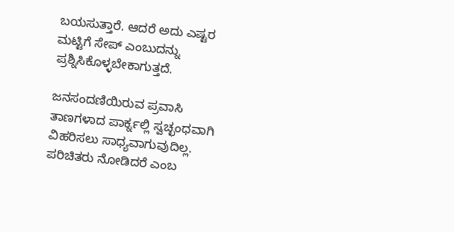ಬಯಸುತ್ತಾರೆ. ಆದರೆ ಅದು ಎಷ್ಟರ ಮಟ್ಟಿಗೆ ಸೇಪ್ ಎಂಬುದನ್ನು ಪ್ರಶ್ನಿಸಿಕೊಳ್ಳಬೇಕಾಗುತ್ತದೆ.

ಜನಸಂದಣಿಯಿರುವ ಪ್ರವಾಸಿ ತಾಣಗಳಾದ ಪಾರ್ಕ್ನಲ್ಲಿ ಸ್ವಚ್ಛಂಧವಾಗಿ ವಿಹರಿಸಲು ಸಾಧ್ಯವಾಗುವುದಿಲ್ಲ. ಪರಿಚಿತರು ನೋಡಿದರೆ ಎಂಬ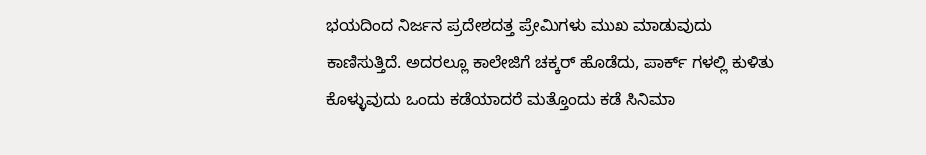ಭಯದಿಂದ ನಿರ್ಜನ ಪ್ರದೇಶದತ್ತ ಪ್ರೇಮಿಗಳು ಮುಖ ಮಾಡುವುದು ಕಾಣಿಸುತ್ತಿದೆ. ಅದರಲ್ಲೂ ಕಾಲೇಜಿಗೆ ಚಕ್ಕರ್ ಹೊಡೆದು, ಪಾರ್ಕ್ ಗಳಲ್ಲಿ ಕುಳಿತು ಕೊಳ್ಳುವುದು ಒಂದು ಕಡೆಯಾದರೆ ಮತ್ತೊಂದು ಕಡೆ ಸಿನಿಮಾ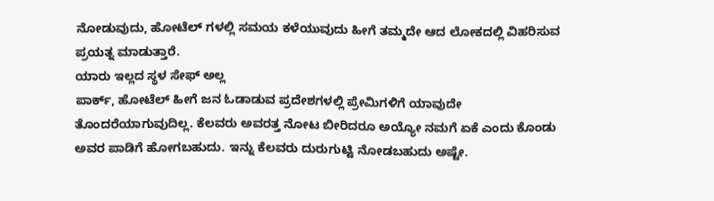ನೋಡುವುದು, ಹೋಟೆಲ್ ಗಳಲ್ಲಿ ಸಮಯ ಕಳೆಯುವುದು ಹೀಗೆ ತಮ್ಮದೇ ಆದ ಲೋಕದಲ್ಲಿ ವಿಹರಿಸುವ ಪ್ರಯತ್ನ ಮಾಡುತ್ತಾರೆ.
ಯಾರು ಇಲ್ಲದ ಸ್ಥಳ ಸೇಫ್ ಅಲ್ಲ
ಪಾರ್ಕ್, ಹೋಟೆಲ್ ಹೀಗೆ ಜನ ಓಡಾಡುವ ಪ್ರದೇಶಗಳಲ್ಲಿ ಪ್ರೇಮಿಗಳಿಗೆ ಯಾವುದೇ ತೊಂದರೆಯಾಗುವುದಿಲ್ಲ. ಕೆಲವರು ಅವರತ್ತ ನೋಟ ಬೀರಿದರೂ ಅಯ್ಯೋ ನಮಗೆ ಏಕೆ ಎಂದು ಕೊಂಡು ಅವರ ಪಾಡಿಗೆ ಹೋಗಬಹುದು. ಇನ್ನು ಕೆಲವರು ದುರುಗುಟ್ಟಿ ನೋಡಬಹುದು ಅಷ್ಟೇ.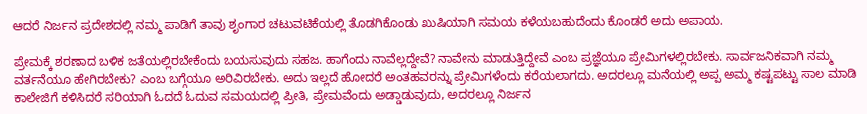ಆದರೆ ನಿರ್ಜನ ಪ್ರದೇಶದಲ್ಲಿ ನಮ್ಮ ಪಾಡಿಗೆ ತಾವು ಶೃಂಗಾರ ಚಟುವಟಿಕೆಯಲ್ಲಿ ತೊಡಗಿಕೊಂಡು ಖುಷಿಯಾಗಿ ಸಮಯ ಕಳೆಯಬಹುದೆಂದು ಕೊಂಡರೆ ಅದು ಅಪಾಯ.

ಪ್ರೇಮಕ್ಕೆ ಶರಣಾದ ಬಳಿಕ ಜತೆಯಲ್ಲಿರಬೇಕೆಂದು ಬಯಸುವುದು ಸಹಜ. ಹಾಗೆಂದು ನಾವೆಲ್ಲದ್ದೇವೆ? ನಾವೇನು ಮಾಡುತ್ತಿದ್ದೇವೆ ಎಂಬ ಪ್ರಜ್ಞೆಯೂ ಪ್ರೇಮಿಗಳಲ್ಲಿರಬೇಕು. ಸಾರ್ವಜನಿಕವಾಗಿ ನಮ್ಮ ವರ್ತನೆಯೂ ಹೇಗಿರಬೇಕು? ಎಂಬ ಬಗ್ಗೆಯೂ ಅರಿವಿರಬೇಕು. ಅದು ಇಲ್ಲದೆ ಹೋದರೆ ಅಂತಹವರನ್ನು ಪ್ರೇಮಿಗಳೆಂದು ಕರೆಯಲಾಗದು. ಅದರಲ್ಲೂ ಮನೆಯಲ್ಲಿ ಅಪ್ಪ ಅಮ್ಮ ಕಷ್ಟಪಟ್ಟು ಸಾಲ ಮಾಡಿ ಕಾಲೇಜಿಗೆ ಕಳಿಸಿದರೆ ಸರಿಯಾಗಿ ಓದದೆ ಓದುವ ಸಮಯದಲ್ಲಿ ಪ್ರೀತಿ, ಪ್ರೇಮವೆಂದು ಅಡ್ಡಾಡುವುದು, ಅದರಲ್ಲೂ ನಿರ್ಜನ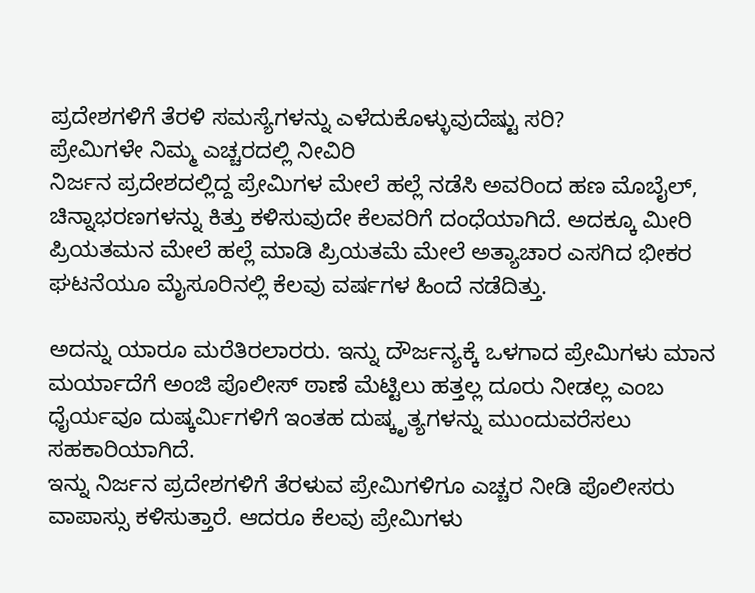ಪ್ರದೇಶಗಳಿಗೆ ತೆರಳಿ ಸಮಸ್ಯೆಗಳನ್ನು ಎಳೆದುಕೊಳ್ಳುವುದೆಷ್ಟು ಸರಿ?
ಪ್ರೇಮಿಗಳೇ ನಿಮ್ಮ ಎಚ್ಚರದಲ್ಲಿ ನೀವಿರಿ
ನಿರ್ಜನ ಪ್ರದೇಶದಲ್ಲಿದ್ದ ಪ್ರೇಮಿಗಳ ಮೇಲೆ ಹಲ್ಲೆ ನಡೆಸಿ ಅವರಿಂದ ಹಣ ಮೊಬೈಲ್, ಚಿನ್ನಾಭರಣಗಳನ್ನು ಕಿತ್ತು ಕಳಿಸುವುದೇ ಕೆಲವರಿಗೆ ದಂಧೆಯಾಗಿದೆ. ಅದಕ್ಕೂ ಮೀರಿ ಪ್ರಿಯತಮನ ಮೇಲೆ ಹಲ್ಲೆ ಮಾಡಿ ಪ್ರಿಯತಮೆ ಮೇಲೆ ಅತ್ಯಾಚಾರ ಎಸಗಿದ ಭೀಕರ ಘಟನೆಯೂ ಮೈಸೂರಿನಲ್ಲಿ ಕೆಲವು ವರ್ಷಗಳ ಹಿಂದೆ ನಡೆದಿತ್ತು.

ಅದನ್ನು ಯಾರೂ ಮರೆತಿರಲಾರರು. ಇನ್ನು ದೌರ್ಜನ್ಯಕ್ಕೆ ಒಳಗಾದ ಪ್ರೇಮಿಗಳು ಮಾನ ಮರ್ಯಾದೆಗೆ ಅಂಜಿ ಪೊಲೀಸ್ ಠಾಣೆ ಮೆಟ್ಟಿಲು ಹತ್ತಲ್ಲ ದೂರು ನೀಡಲ್ಲ ಎಂಬ ಧೈರ್ಯವೂ ದುಷ್ಕರ್ಮಿಗಳಿಗೆ ಇಂತಹ ದುಷ್ಕೃತ್ಯಗಳನ್ನು ಮುಂದುವರೆಸಲು ಸಹಕಾರಿಯಾಗಿದೆ.
ಇನ್ನು ನಿರ್ಜನ ಪ್ರದೇಶಗಳಿಗೆ ತೆರಳುವ ಪ್ರೇಮಿಗಳಿಗೂ ಎಚ್ಚರ ನೀಡಿ ಪೊಲೀಸರು ವಾಪಾಸ್ಸು ಕಳಿಸುತ್ತಾರೆ. ಆದರೂ ಕೆಲವು ಪ್ರೇಮಿಗಳು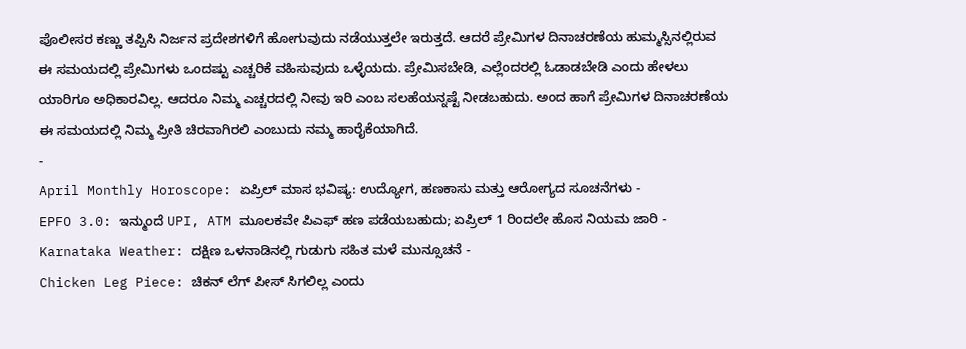ಪೊಲೀಸರ ಕಣ್ಣು ತಪ್ಪಿಸಿ ನಿರ್ಜನ ಪ್ರದೇಶಗಳಿಗೆ ಹೋಗುವುದು ನಡೆಯುತ್ತಲೇ ಇರುತ್ತದೆ. ಆದರೆ ಪ್ರೇಮಿಗಳ ದಿನಾಚರಣೆಯ ಹುಮ್ಮಸ್ಸಿನಲ್ಲಿರುವ ಈ ಸಮಯದಲ್ಲಿ ಪ್ರೇಮಿಗಳು ಒಂದಷ್ಟು ಎಚ್ಚರಿಕೆ ವಹಿಸುವುದು ಒಳ್ಳೆಯದು. ಪ್ರೇಮಿಸಬೇಡಿ, ಎಲ್ಲೆಂದರಲ್ಲಿ ಓಡಾಡಬೇಡಿ ಎಂದು ಹೇಳಲು ಯಾರಿಗೂ ಅಧಿಕಾರವಿಲ್ಲ. ಆದರೂ ನಿಮ್ಮ ಎಚ್ಚರದಲ್ಲಿ ನೀವು ಇರಿ ಎಂಬ ಸಲಹೆಯನ್ನಷ್ಟೆ ನೀಡಬಹುದು. ಅಂದ ಹಾಗೆ ಪ್ರೇಮಿಗಳ ದಿನಾಚರಣೆಯ ಈ ಸಮಯದಲ್ಲಿ ನಿಮ್ಮ ಪ್ರೀತಿ ಚಿರವಾಗಿರಲಿ ಎಂಬುದು ನಮ್ಮ ಹಾರೈಕೆಯಾಗಿದೆ.
-
April Monthly Horoscope: ಏಪ್ರಿಲ್ ಮಾಸ ಭವಿಷ್ಯ: ಉದ್ಯೋಗ, ಹಣಕಾಸು ಮತ್ತು ಆರೋಗ್ಯದ ಸೂಚನೆಗಳು -
EPFO 3.0: ಇನ್ಮುಂದೆ UPI, ATM ಮೂಲಕವೇ ಪಿಎಫ್ ಹಣ ಪಡೆಯಬಹುದು; ಏಪ್ರಿಲ್ 1 ರಿಂದಲೇ ಹೊಸ ನಿಯಮ ಜಾರಿ -
Karnataka Weather: ದಕ್ಷಿಣ ಒಳನಾಡಿನಲ್ಲಿ ಗುಡುಗು ಸಹಿತ ಮಳೆ ಮುನ್ಸೂಚನೆ -
Chicken Leg Piece: ಚಿಕನ್ ಲೆಗ್ ಪೀಸ್ ಸಿಗಲಿಲ್ಲ ಎಂದು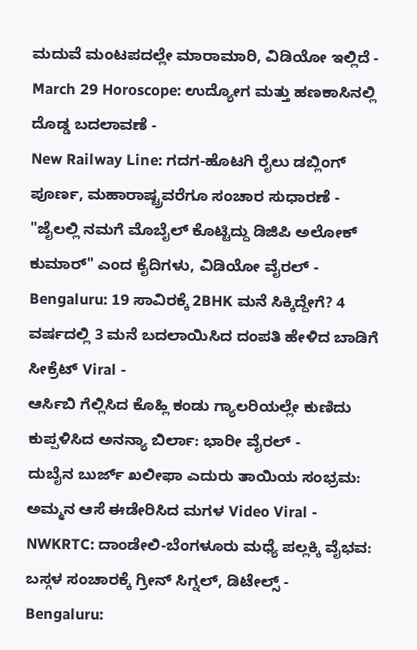ಮದುವೆ ಮಂಟಪದಲ್ಲೇ ಮಾರಾಮಾರಿ, ವಿಡಿಯೋ ಇಲ್ಲಿದೆ -
March 29 Horoscope: ಉದ್ಯೋಗ ಮತ್ತು ಹಣಕಾಸಿನಲ್ಲಿ ದೊಡ್ಡ ಬದಲಾವಣೆ -
New Railway Line: ಗದಗ-ಹೊಟಗಿ ರೈಲು ಡಬ್ಲಿಂಗ್ ಪೂರ್ಣ, ಮಹಾರಾಷ್ಟ್ರವರೆಗೂ ಸಂಚಾರ ಸುಧಾರಣೆ -
"ಜೈಲಲ್ಲಿ ನಮಗೆ ಮೊಬೈಲ್ ಕೊಟ್ಟಿದ್ದು ಡಿಜಿಪಿ ಅಲೋಕ್ ಕುಮಾರ್" ಎಂದ ಕೈದಿಗಳು, ವಿಡಿಯೋ ವೈರಲ್ -
Bengaluru: 19 ಸಾವಿರಕ್ಕೆ 2BHK ಮನೆ ಸಿಕ್ಕಿದ್ದೇಗೆ? 4 ವರ್ಷದಲ್ಲಿ 3 ಮನೆ ಬದಲಾಯಿಸಿದ ದಂಪತಿ ಹೇಳಿದ ಬಾಡಿಗೆ ಸೀಕ್ರೆಟ್ Viral -
ಆರ್ಸಿಬಿ ಗೆಲ್ಲಿಸಿದ ಕೊಹ್ಲಿ ಕಂಡು ಗ್ಯಾಲರಿಯಲ್ಲೇ ಕುಣಿದು ಕುಪ್ಪಳಿಸಿದ ಅನನ್ಯಾ ಬಿರ್ಲಾ: ಭಾರೀ ವೈರಲ್ -
ದುಬೈನ ಬುರ್ಜ್ ಖಲೀಫಾ ಎದುರು ತಾಯಿಯ ಸಂಭ್ರಮ: ಅಮ್ಮನ ಆಸೆ ಈಡೇರಿಸಿದ ಮಗಳ Video Viral -
NWKRTC: ದಾಂಡೇಲಿ-ಬೆಂಗಳೂರು ಮಧ್ಯೆ ಪಲ್ಲಕ್ಕಿ ವೈಭವ: ಬಸ್ಗಳ ಸಂಚಾರಕ್ಕೆ ಗ್ರೀನ್ ಸಿಗ್ನಲ್, ಡಿಟೇಲ್ಸ್ -
Bengaluru: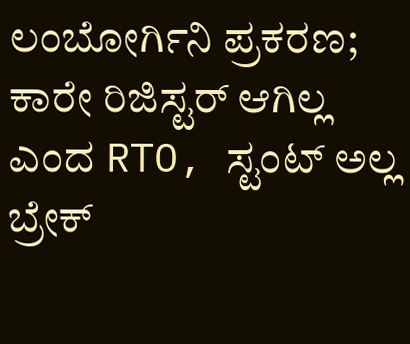ಲಂಬೋರ್ಗಿನಿ ಪ್ರಕರಣ; ಕಾರೇ ರಿಜಿಸ್ಟರ್ ಆಗಿಲ್ಲ ಎಂದ RTO, ಸ್ಟಂಟ್ ಅಲ್ಲ ಬ್ರೇಕ್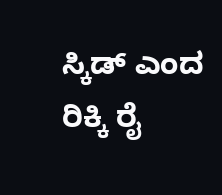ಸ್ಕಿಡ್ ಎಂದ ರಿಕ್ಕಿ ರೈ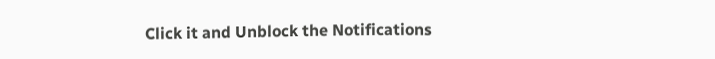Click it and Unblock the Notifications